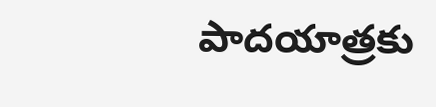పాదయాత్రకు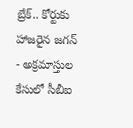బ్రేక్.. కోర్టుకు హాజరైన జగన్
- అక్రమాస్తుల కేసులో సీబీఐ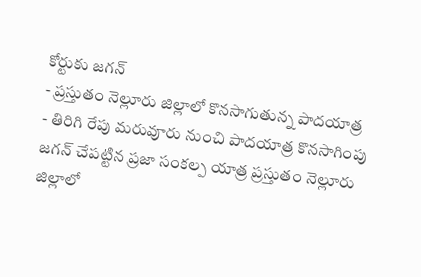కోర్టుకు జగన్
- ప్రస్తుతం నెల్లూరు జిల్లాలో కొనసాగుతున్న పాదయాత్ర
- తిరిగి రేపు మరువూరు నుంచి పాదయాత్ర కొనసాగింపు
జగన్ చేపట్టిన ప్రజా సంకల్ప యాత్ర ప్రస్తుతం నెల్లూరు జిల్లాలో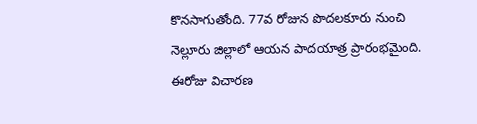కొనసాగుతోంది. 77వ రోజున పొదలకూరు నుంచి నెల్లూరు జిల్లాలో ఆయన పాదయాత్ర ప్రారంభమైంది. ఈరోజు విచారణ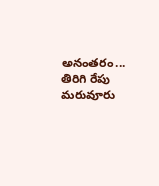అనంతరం... తిరిగి రేపు మరువూరు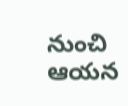నుంచి ఆయన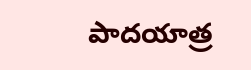పాదయాత్ర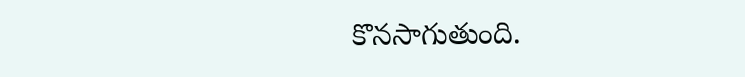కొనసాగుతుంది.